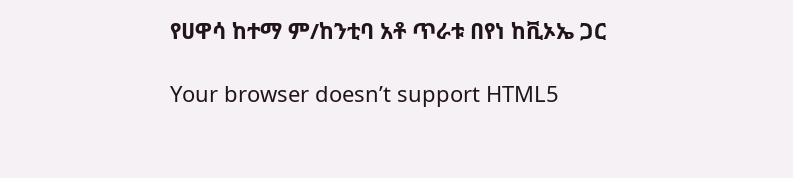የሀዋሳ ከተማ ም/ከንቲባ አቶ ጥራቱ በየነ ከቪኦኤ ጋር

Your browser doesn’t support HTML5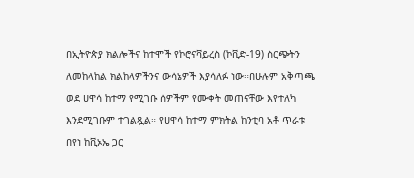በኢትዮጵያ ክልሎችና ከተሞች የኮሮናቫይረስ (ኮቪድ-19) ስርጭትን ለመከላከል ክልከላዎችንና ውሳኔዎች እያሳለፉ ነው።በሁሉም አቅጣጫ ወደ ሀዋሳ ከተማ የሚገቡ ሰዎችም የሙቀት መጠናቸው እየተለካ እንደሚገቡም ተገልጿል። የሀዋሳ ከተማ ምክትል ከንቲባ አቶ ጥራቱ በየነ ከቪኦኤ ጋር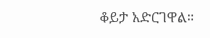ቆይታ አድርገዋል።